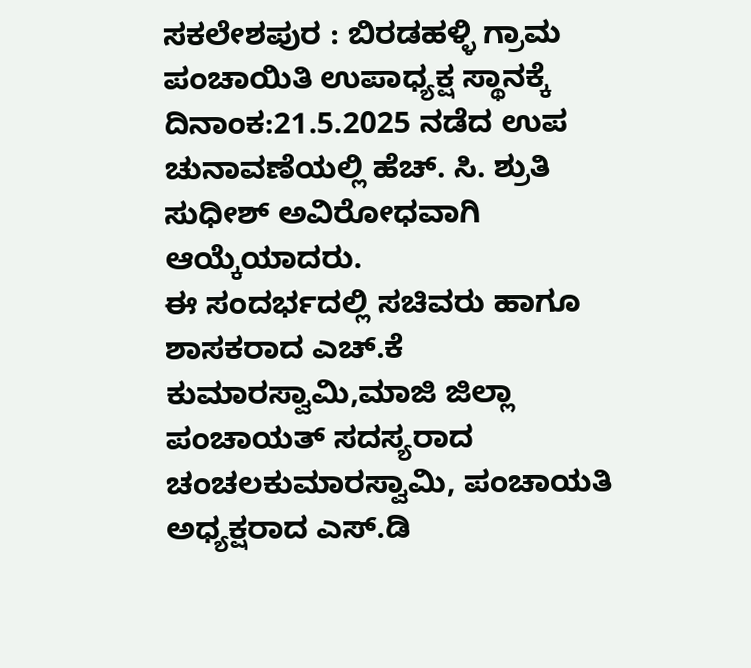ಸಕಲೇಶಪುರ : ಬಿರಡಹಳ್ಳಿ ಗ್ರಾಮ ಪಂಚಾಯಿತಿ ಉಪಾಧ್ಯಕ್ಷ ಸ್ಥಾನಕ್ಕೆ ದಿನಾಂಕ:21.5.2025 ನಡೆದ ಉಪ ಚುನಾವಣೆಯಲ್ಲಿ ಹೆಚ್. ಸಿ. ಶ್ರುತಿ ಸುಧೀಶ್ ಅವಿರೋಧವಾಗಿ ಆಯ್ಕೆಯಾದರು.
ಈ ಸಂದರ್ಭದಲ್ಲಿ ಸಚಿವರು ಹಾಗೂ ಶಾಸಕರಾದ ಎಚ್.ಕೆ ಕುಮಾರಸ್ವಾಮಿ,ಮಾಜಿ ಜಿಲ್ಲಾ ಪಂಚಾಯತ್ ಸದಸ್ಯರಾದ ಚಂಚಲಕುಮಾರಸ್ವಾಮಿ, ಪಂಚಾಯತಿ ಅಧ್ಯಕ್ಷರಾದ ಎಸ್.ಡಿ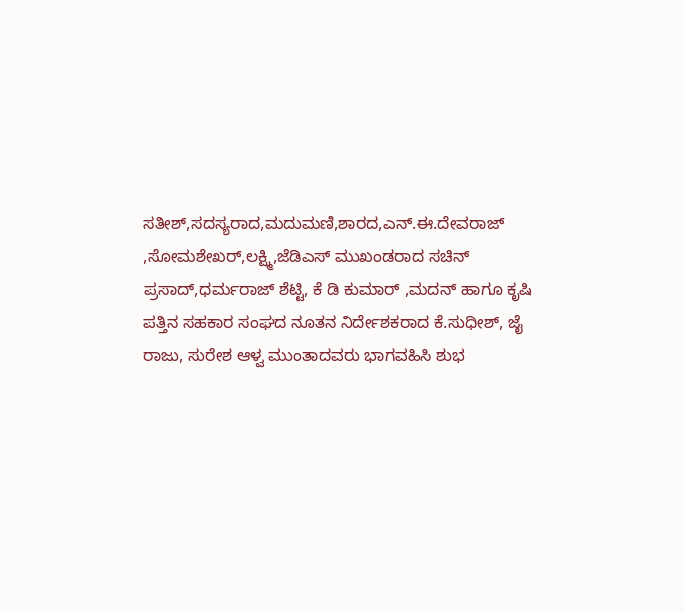ಸತೀಶ್,ಸದಸ್ಯರಾದ,ಮದುಮಣಿ,ಶಾರದ,ಎನ್.ಈ.ದೇವರಾಜ್ ,ಸೋಮಶೇಖರ್,ಲಕ್ಷ್ಮಿ,ಜೆಡಿಎಸ್ ಮುಖಂಡರಾದ ಸಚಿನ್ ಪ್ರಸಾದ್,ಧರ್ಮರಾಜ್ ಶೆಟ್ಟಿ, ಕೆ ಡಿ ಕುಮಾರ್ ,ಮದನ್ ಹಾಗೂ ಕೃಷಿ ಪತ್ತಿನ ಸಹಕಾರ ಸಂಘದ ನೂತನ ನಿರ್ದೇಶಕರಾದ ಕೆ.ಸುಧೀಶ್, ಜೈ ರಾಜು, ಸುರೇಶ ಆಳ್ವ ಮುಂತಾದವರು ಭಾಗವಹಿಸಿ ಶುಭ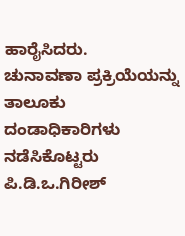ಹಾರೈಸಿದರು.
ಚುನಾವಣಾ ಪ್ರಕ್ರಿಯೆಯನ್ನು ತಾಲೂಕು ದಂಡಾಧಿಕಾರಿಗಳು ನಡೆಸಿಕೊಟ್ಟರು ಪಿ.ಡಿ.ಒ.ಗಿರೀಶ್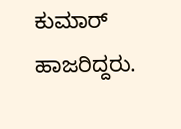ಕುಮಾರ್ ಹಾಜರಿದ್ದರು.